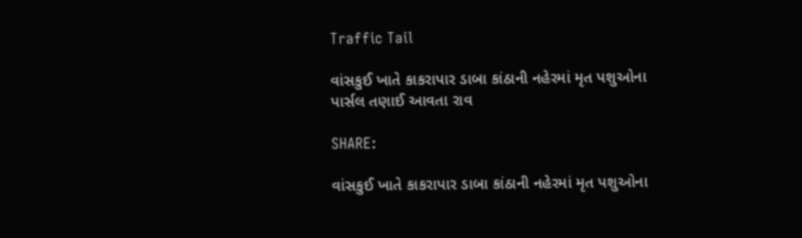Traffic Tail

વાંસકુઈ ખાતે કાકરાપાર ડાબા કાંઠાની નહેરમાં મૃત પશુઓના પાર્સલ તણાઈ આવતા રાવ

SHARE:

વાંસકુઈ ખાતે કાકરાપાર ડાબા કાંઠાની નહેરમાં મૃત પશુઓના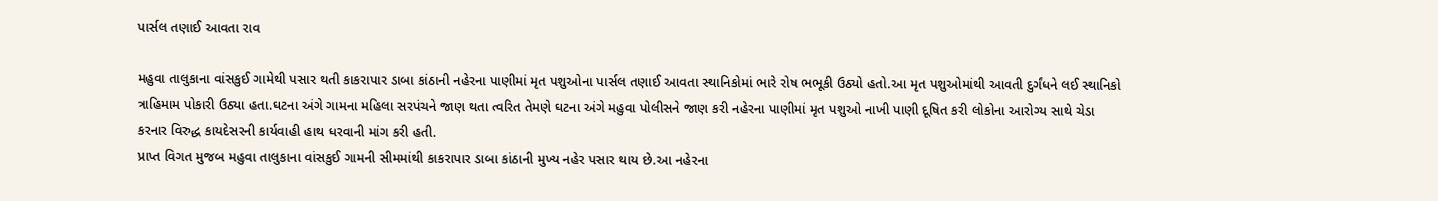પાર્સલ તણાઈ આવતા રાવ

મહુવા તાલુકાના વાંસકુઈ ગામેથી પસાર થતી કાકરાપાર ડાબા કાંઠાની નહેરના પાણીમાં મૃત પશુઓના પાર્સલ તણાઈ આવતા સ્થાનિકોમાં ભારે રોષ ભભૂકી ઉઠ્યો હતો.આ મૃત પશુઓમાંથી આવતી દુર્ગંધને લઈ સ્થાનિકો ત્રાહિમામ પોકારી ઉઠ્યા હતા.ઘટના અંગે ગામના મહિલા સરપંચને જાણ થતા ત્વરિત તેમણે ઘટના અંગે મહુવા પોલીસને જાણ કરી નહેરના પાણીમાં મૃત પશુઓ નાખી પાણી દૂષિત કરી લોકોના આરોગ્ય સાથે ચેડા કરનાર વિરુદ્ધ કાયદેસરની કાર્યવાહી હાથ ધરવાની માંગ કરી હતી.
પ્રાપ્ત વિગત મુજબ મહુવા તાલુકાના વાંસકુઈ ગામની સીમમાંથી કાકરાપાર ડાબા કાંઠાની મુખ્ય નહેર પસાર થાય છે.આ નહેરના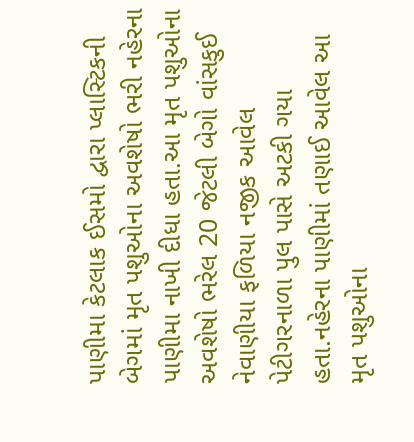પાણીમા કેટલાક ઈસમો દ્વારા પ્લાસ્ટિકની બેગમાં મૃત પશુઓના અવશેષો ભરી નહેરના પાણીમા નાખી દીધા હતા.આ મૃત પશુઓના અવશેષો ભરેલ 20 જેટલી બેગો વાંસકુઈ નેવાણીયા ફળિયા નજીક આવેલ પેટીગરનાળા પુલ પાસે અટકી ગયા હતા.નહેરના પાણીમાં તણાઈ આવેલ આ મૃત પશુઓના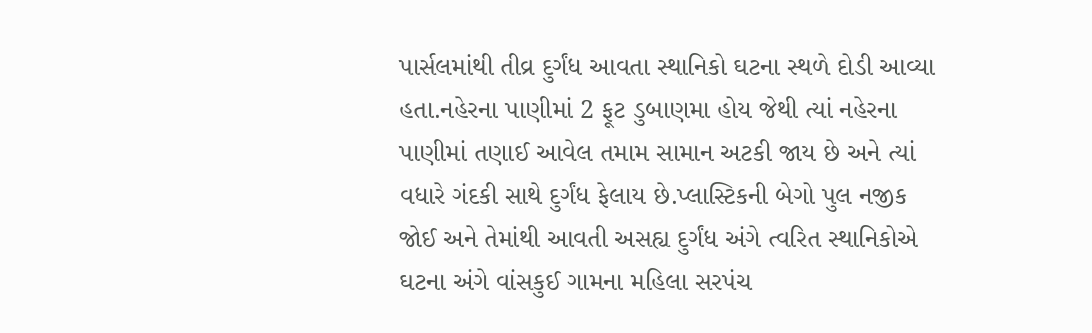પાર્સલમાંથી તીવ્ર દુર્ગંધ આવતા સ્થાનિકો ઘટના સ્થળે દોડી આવ્યા હતા.નહેરના પાણીમાં 2 ફૂટ ડુબાણમા હોય જેથી ત્યાં નહેરના પાણીમાં તણાઈ આવેલ તમામ સામાન અટકી જાય છે અને ત્યાં વધારે ગંદકી સાથે દુર્ગંધ ફેલાય છે.પ્લાસ્ટિકની બેગો પુલ નજીક જોઈ અને તેમાંથી આવતી અસહ્ય દુર્ગંધ અંગે ત્વરિત સ્થાનિકોએ ઘટના અંગે વાંસકુઈ ગામના મહિલા સરપંચ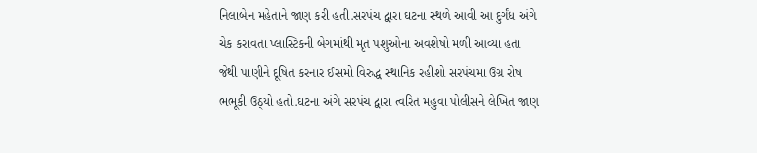નિલાબેન મહેતાને જાણ કરી હતી.સરપંચ દ્વારા ઘટના સ્થળે આવી આ દુર્ગંધ અંગે ચેક કરાવતા પ્લાસ્ટિકની બેગમાંથી મૃત પશુઓના અવશેષો મળી આવ્યા હતા જેથી પાણીને દૂષિત કરનાર ઈસમો વિરુદ્ધ સ્થાનિક રહીશો સરપંચમા ઉગ્ર રોષ ભભૂકી ઉઠ્યો હતો.ઘટના અંગે સરપંચ દ્વારા ત્વરિત મહુવા પોલીસને લેખિત જાણ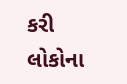કરી લોકોના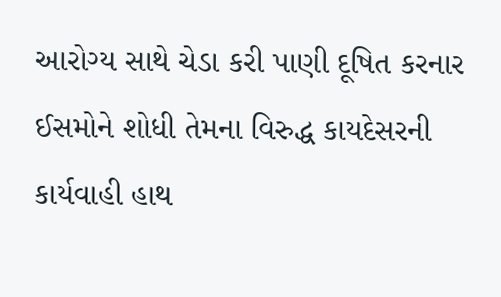આરોગ્ય સાથે ચેડા કરી પાણી દૂષિત કરનાર ઈસમોને શોધી તેમના વિરુદ્ધ કાયદેસરની કાર્યવાહી હાથ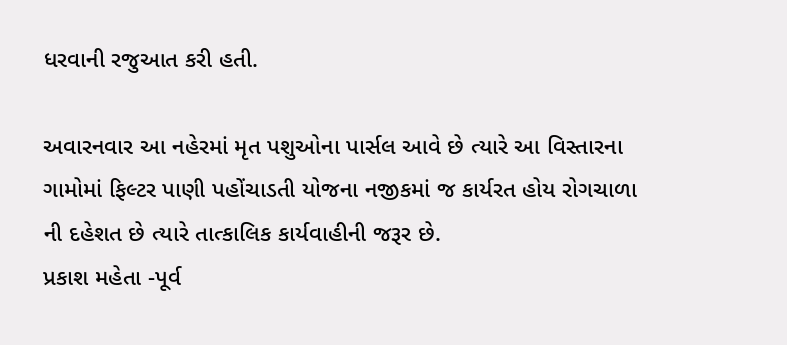ધરવાની રજુઆત કરી હતી.

અવારનવાર આ નહેરમાં મૃત પશુઓના પાર્સલ આવે છે ત્યારે આ વિસ્તારના ગામોમાં ફિલ્ટર પાણી પહોંચાડતી યોજના નજીકમાં જ કાર્યરત હોય રોગચાળા ની દહેશત છે ત્યારે તાત્કાલિક કાર્યવાહીની જરૂર છે.
પ્રકાશ મહેતા -પૂર્વ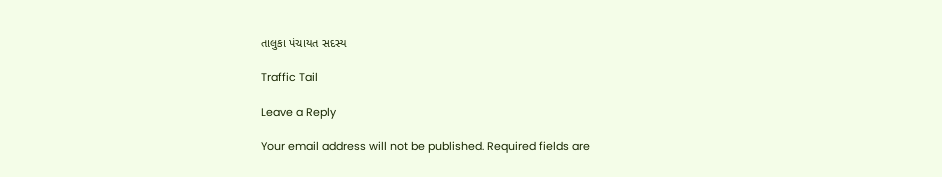તાલુકા પંચાયત સદસ્ય

Traffic Tail

Leave a Reply

Your email address will not be published. Required fields are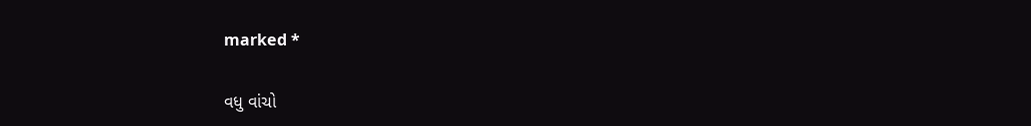marked *

વધુ વાંચો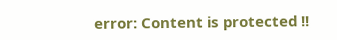error: Content is protected !!